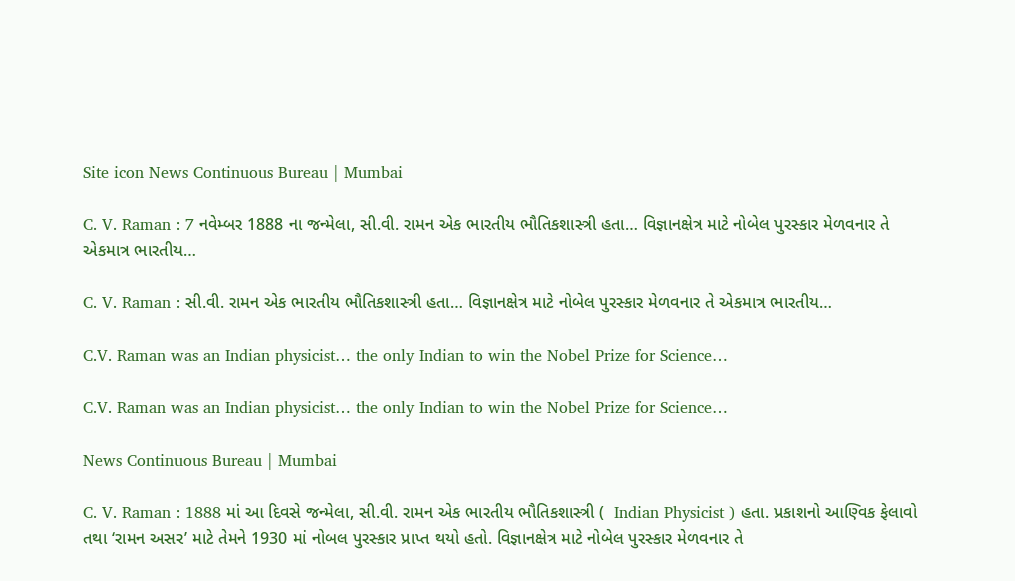Site icon News Continuous Bureau | Mumbai

C. V. Raman : 7 નવેમ્બર 1888 ના જન્મેલા, સી.વી. રામન એક ભારતીય ભૌતિકશાસ્ત્રી હતા… વિજ્ઞાનક્ષેત્ર માટે નોબેલ પુરસ્કાર મેળવનાર તે એકમાત્ર ભારતીય…

C. V. Raman : સી.વી. રામન એક ભારતીય ભૌતિકશાસ્ત્રી હતા… વિજ્ઞાનક્ષેત્ર માટે નોબેલ પુરસ્કાર મેળવનાર તે એકમાત્ર ભારતીય…

C.V. Raman was an Indian physicist… the only Indian to win the Nobel Prize for Science…

C.V. Raman was an Indian physicist… the only Indian to win the Nobel Prize for Science…

News Continuous Bureau | Mumbai

C. V. Raman : 1888 માં આ દિવસે જન્મેલા, સી.વી. રામન એક ભારતીય ભૌતિકશાસ્ત્રી (  Indian Physicist ) હતા. પ્રકાશનો આણ્વિક ફેલાવો તથા ‘રામન અસર’ માટે તેમને 1930 માં નોબલ પુરસ્કાર પ્રાપ્ત થયો હતો. વિજ્ઞાનક્ષેત્ર માટે નોબેલ પુરસ્કાર મેળવનાર તે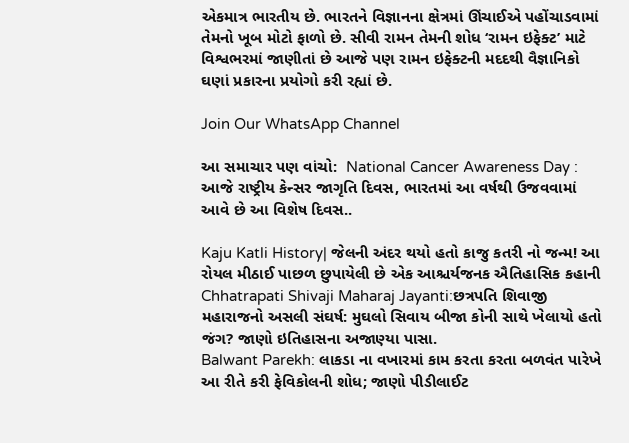એકમાત્ર ભારતીય છે. ભારતને વિજ્ઞાનના ક્ષેત્રમાં ઊંચાઈએ પહોંચાડવામાં તેમનો ખૂબ મોટો ફાળો છે. સીવી રામન તેમની શોધ ‘રામન ઇફેક્ટ’ માટે વિશ્વભરમાં જાણીતાં છે આજે પણ રામન ઇફેક્ટની મદદથી વૈજ્ઞાનિકો ઘણાં પ્રકારના પ્રયોગો કરી રહ્યાં છે.

Join Our WhatsApp Channel

આ સમાચાર પણ વાંચો:  National Cancer Awareness Day : આજે રાષ્ટ્રીય કેન્સર જાગૃતિ દિવસ, ભારતમાં આ વર્ષથી ઉજવવામાં આવે છે આ વિશેષ દિવસ..

Kaju Katli History| જેલની અંદર થયો હતો કાજુ કતરી નો જન્મ! આ રોયલ મીઠાઈ પાછળ છુપાયેલી છે એક આશ્ચર્યજનક ઐતિહાસિક કહાની
Chhatrapati Shivaji Maharaj Jayanti:છત્રપતિ શિવાજી મહારાજનો અસલી સંઘર્ષ: મુઘલો સિવાય બીજા કોની સાથે ખેલાયો હતો જંગ? જાણો ઇતિહાસના અજાણ્યા પાસા.
Balwant Parekh: લાકડા ના વખારમાં કામ કરતા કરતા બળવંત પારેખે આ રીતે કરી ફેવિકોલની શોધ; જાણો પીડીલાઈટ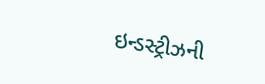ઇન્ડસ્ટ્રીઝની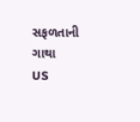સફળતાની ગાથા
US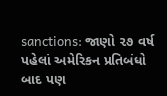sanctions: જાણો ૨૭ વર્ષ પહેલાં અમેરિકન પ્રતિબંધો બાદ પણ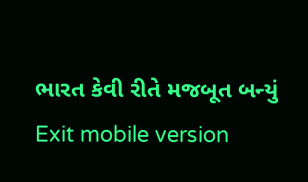ભારત કેવી રીતે મજબૂત બન્યું
Exit mobile version